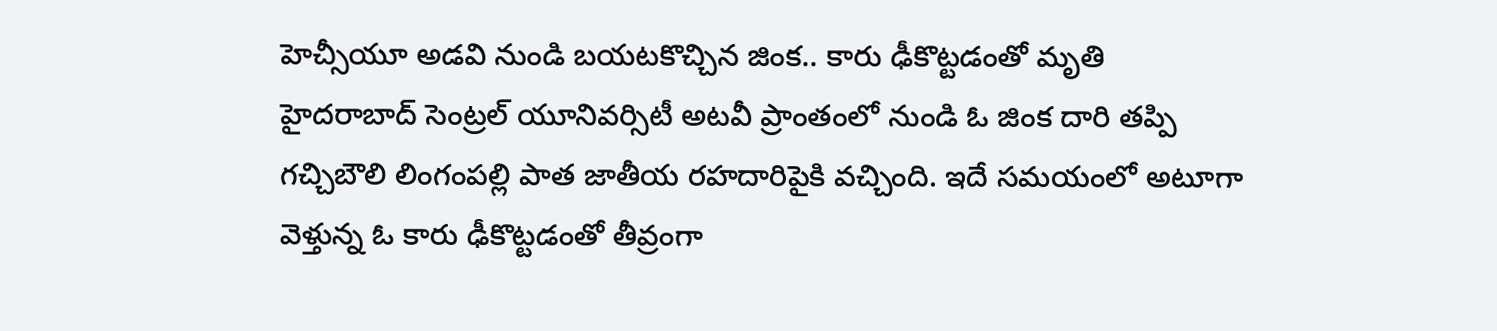హెచ్సీయూ అడవి నుండి బయటకొచ్చిన జింక.. కారు ఢీకొట్టడంతో మృతి
హైదరాబాద్ సెంట్రల్ యూనివర్సిటీ అటవీ ప్రాంతంలో నుండి ఓ జింక దారి తప్పి గచ్చిబౌలి లింగంపల్లి పాత జాతీయ రహదారిపైకి వచ్చింది. ఇదే సమయంలో అటూగా వెళ్తున్న ఓ కారు ఢీకొట్టడంతో తీవ్రంగా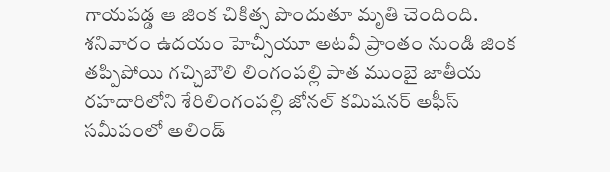గాయపడ్డ ఆ జింక చికిత్స పొందుతూ మృతి చెందింది.
శనివారం ఉదయం హెచ్సీయూ అటవీ ప్రాంతం నుండి జింక తప్పిపోయి గచ్చిబౌలి లింగంపల్లి పాత ముంబై జాతీయ రహదారిలోని శేరిలింగంపల్లి జోనల్ కమిషనర్ అఫీస్ సమీపంలో అలిండ్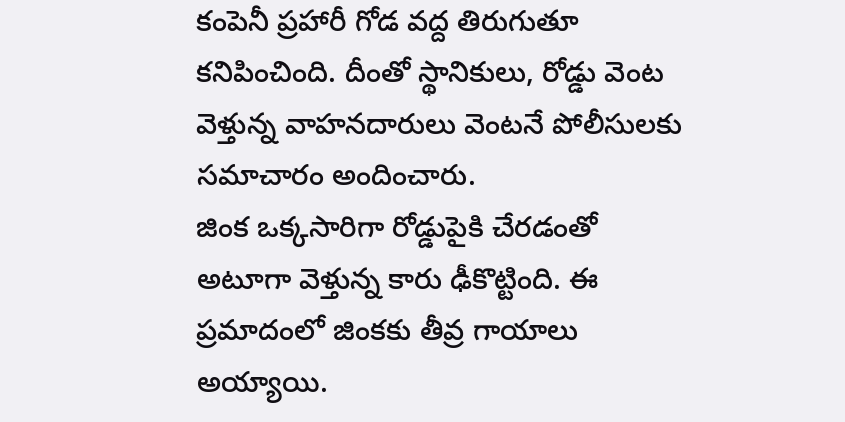కంపెనీ ప్రహారీ గోడ వద్ద తిరుగుతూ కనిపించింది. దీంతో స్థానికులు, రోడ్డు వెంట వెళ్తున్న వాహనదారులు వెంటనే పోలీసులకు సమాచారం అందించారు.
జింక ఒక్కసారిగా రోడ్డుపైకి చేరడంతో అటూగా వెళ్తున్న కారు ఢీకొట్టింది. ఈ ప్రమాదంలో జింకకు తీవ్ర గాయాలు అయ్యాయి.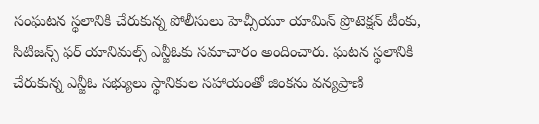సంఘటన స్థలానికి చేరుకున్న పోలీసులు హెచ్సీయూ యామిన్ ప్రొటెక్షన్ టీంకు, సిటిజన్స్ ఫర్ యానిమల్స్ ఎన్జీఓకు సమాచారం అందించారు. ఘటన స్థలానికి చేరుకున్న ఎన్జీఓ సభ్యులు స్థానికుల సహాయంతో జింకను వన్యప్రాణి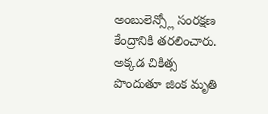అంబులెన్స్లో సంరక్షణ కేంద్రానికి తరలించారు. అక్కడ చికిత్స పొందుతూ జింక మృతి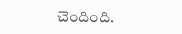చెందింది.